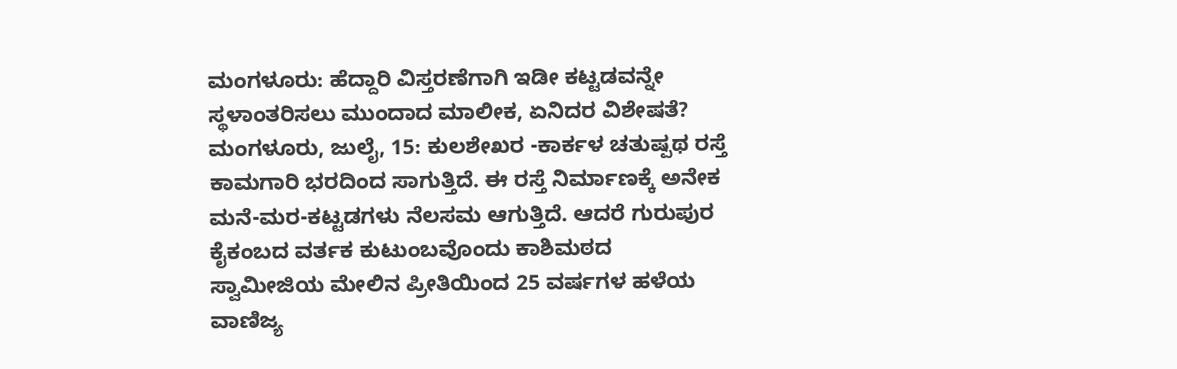ಮಂಗಳೂರು: ಹೆದ್ದಾರಿ ವಿಸ್ತರಣೆಗಾಗಿ ಇಡೀ ಕಟ್ಟಡವನ್ನೇ ಸ್ಥಳಾಂತರಿಸಲು ಮುಂದಾದ ಮಾಲೀಕ, ಏನಿದರ ವಿಶೇಷತೆ?
ಮಂಗಳೂರು, ಜುಲೈ, 15: ಕುಲಶೇಖರ -ಕಾರ್ಕಳ ಚತುಷ್ಪಥ ರಸ್ತೆ ಕಾಮಗಾರಿ ಭರದಿಂದ ಸಾಗುತ್ತಿದೆ. ಈ ರಸ್ತೆ ನಿರ್ಮಾಣಕ್ಕೆ ಅನೇಕ ಮನೆ-ಮರ-ಕಟ್ಟಡಗಳು ನೆಲಸಮ ಆಗುತ್ತಿದೆ. ಆದರೆ ಗುರುಪುರ ಕೈಕಂಬದ ವರ್ತಕ ಕುಟುಂಬವೊಂದು ಕಾಶಿಮಠದ ಸ್ವಾಮೀಜಿಯ ಮೇಲಿನ ಪ್ರೀತಿಯಿಂದ 25 ವರ್ಷಗಳ ಹಳೆಯ ವಾಣಿಜ್ಯ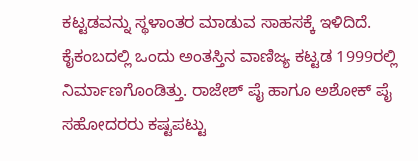ಕಟ್ಟಡವನ್ನು ಸ್ಥಳಾಂತರ ಮಾಡುವ ಸಾಹಸಕ್ಕೆ ಇಳಿದಿದೆ.
ಕೈಕಂಬದಲ್ಲಿ ಒಂದು ಅಂತಸ್ತಿನ ವಾಣಿಜ್ಯ ಕಟ್ಟಡ 1999ರಲ್ಲಿ ನಿರ್ಮಾಣಗೊಂಡಿತ್ತು. ರಾಜೇಶ್ ಪೈ ಹಾಗೂ ಅಶೋಕ್ ಪೈ ಸಹೋದರರು ಕಷ್ಟಪಟ್ಟು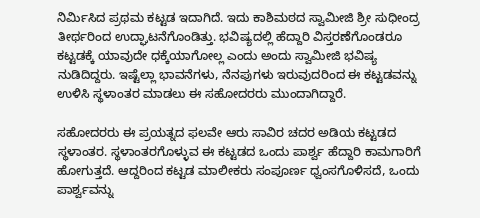ನಿರ್ಮಿಸಿದ ಪ್ರಥಮ ಕಟ್ಟಡ ಇದಾಗಿದೆ. ಇದು ಕಾಶಿಮಠದ ಸ್ವಾಮೀಜಿ ಶ್ರೀ ಸುಧೀಂದ್ರ ತೀರ್ಥರಿಂದ ಉದ್ಘಾಟನೆಗೊಂಡಿತ್ತು. ಭವಿಷ್ಯದಲ್ಲಿ ಹೆದ್ದಾರಿ ವಿಸ್ತರಣೆಗೊಂಡರೂ ಕಟ್ಟಡಕ್ಕೆ ಯಾವುದೇ ಧಕ್ಕೆಯಾಗೋಲ್ಲ ಎಂದು ಅಂದು ಸ್ವಾಮೀಜಿ ಭವಿಷ್ಯ ನುಡಿದಿದ್ದರು. ಇಷ್ಟೆಲ್ಲಾ ಭಾವನೆಗಳು, ನೆನಪುಗಳು ಇರುವುದರಿಂದ ಈ ಕಟ್ಟಡವನ್ನು ಉಳಿಸಿ ಸ್ಥಳಾಂತರ ಮಾಡಲು ಈ ಸಹೋದರರು ಮುಂದಾಗಿದ್ದಾರೆ.

ಸಹೋದರರು ಈ ಪ್ರಯತ್ನದ ಫಲವೇ ಆರು ಸಾವಿರ ಚದರ ಅಡಿಯ ಕಟ್ಟಡದ ಸ್ಥಳಾಂತರ. ಸ್ಥಳಾಂತರಗೊಳ್ಳುವ ಈ ಕಟ್ಟಡದ ಒಂದು ಪಾರ್ಶ್ವ ಹೆದ್ದಾರಿ ಕಾಮಗಾರಿಗೆ ಹೋಗುತ್ತದೆ. ಆದ್ದರಿಂದ ಕಟ್ಟಡ ಮಾಲೀಕರು ಸಂಪೂರ್ಣ ಧ್ವಂಸಗೊಳಿಸದೆ, ಒಂದು ಪಾರ್ಶ್ವವನ್ನು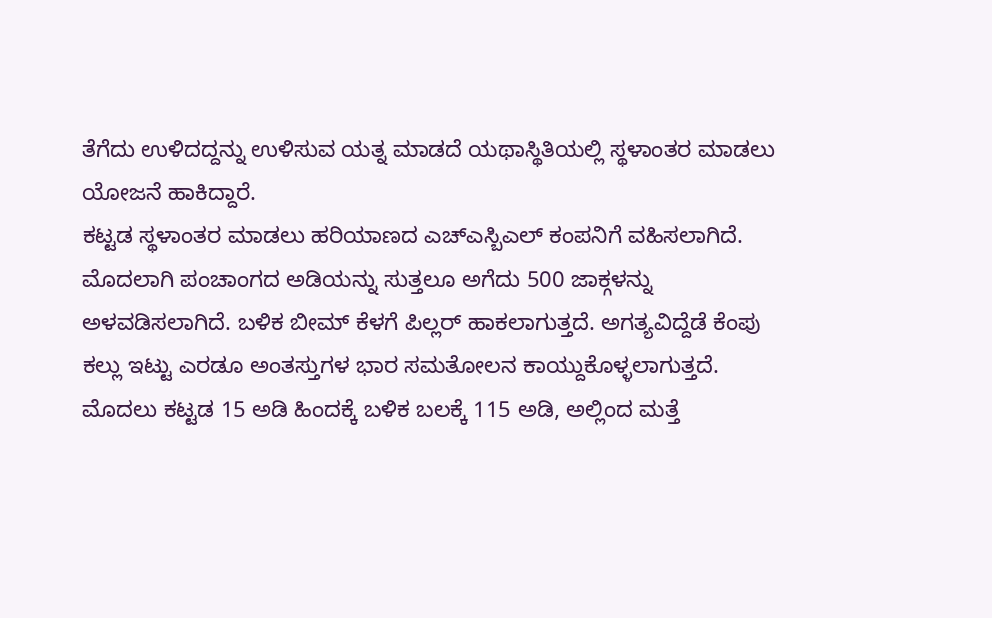ತೆಗೆದು ಉಳಿದದ್ದನ್ನು ಉಳಿಸುವ ಯತ್ನ ಮಾಡದೆ ಯಥಾಸ್ಥಿತಿಯಲ್ಲಿ ಸ್ಥಳಾಂತರ ಮಾಡಲು ಯೋಜನೆ ಹಾಕಿದ್ದಾರೆ.
ಕಟ್ಟಡ ಸ್ಥಳಾಂತರ ಮಾಡಲು ಹರಿಯಾಣದ ಎಚ್ಎಸ್ಬಿಎಲ್ ಕಂಪನಿಗೆ ವಹಿಸಲಾಗಿದೆ. ಮೊದಲಾಗಿ ಪಂಚಾಂಗದ ಅಡಿಯನ್ನು ಸುತ್ತಲೂ ಅಗೆದು 500 ಜಾಕ್ಗಳನ್ನು ಅಳವಡಿಸಲಾಗಿದೆ. ಬಳಿಕ ಬೀಮ್ ಕೆಳಗೆ ಪಿಲ್ಲರ್ ಹಾಕಲಾಗುತ್ತದೆ. ಅಗತ್ಯವಿದ್ದೆಡೆ ಕೆಂಪು ಕಲ್ಲು ಇಟ್ಟು ಎರಡೂ ಅಂತಸ್ತುಗಳ ಭಾರ ಸಮತೋಲನ ಕಾಯ್ದುಕೊಳ್ಳಲಾಗುತ್ತದೆ.
ಮೊದಲು ಕಟ್ಟಡ 15 ಅಡಿ ಹಿಂದಕ್ಕೆ ಬಳಿಕ ಬಲಕ್ಕೆ 115 ಅಡಿ, ಅಲ್ಲಿಂದ ಮತ್ತೆ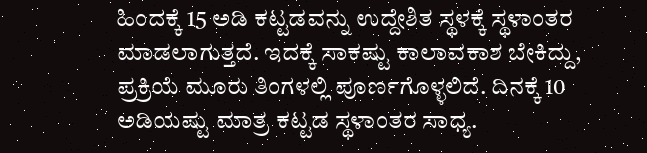ಹಿಂದಕ್ಕೆ 15 ಅಡಿ ಕಟ್ಟಡವನ್ನು ಉದ್ದೇಶಿತ ಸ್ಥಳಕ್ಕೆ ಸ್ಥಳಾಂತರ ಮಾಡಲಾಗುತ್ತದೆ. ಇದಕ್ಕೆ ಸಾಕಷ್ಟು ಕಾಲಾವಕಾಶ ಬೇಕಿದ್ದು, ಪ್ರಕ್ರಿಯೆ ಮೂರು ತಿಂಗಳಲ್ಲಿ ಪೂರ್ಣಗೊಳ್ಳಲಿದೆ. ದಿನಕ್ಕೆ 10 ಅಡಿಯಷ್ಟು ಮಾತ್ರ ಕಟ್ಟಡ ಸ್ಥಳಾಂತರ ಸಾಧ್ಯ.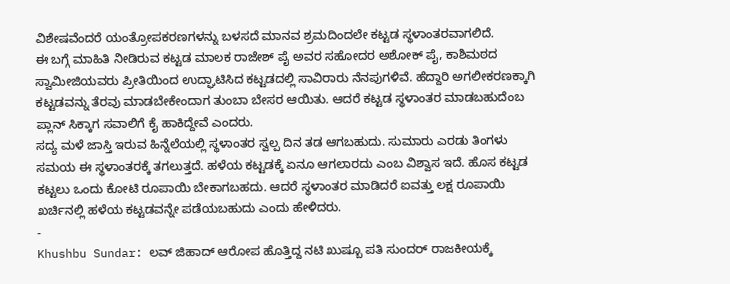ವಿಶೇಷವೆಂದರೆ ಯಂತ್ರೋಪಕರಣಗಳನ್ನು ಬಳಸದೆ ಮಾನವ ಶ್ರಮದಿಂದಲೇ ಕಟ್ಟಡ ಸ್ಥಳಾಂತರವಾಗಲಿದೆ.
ಈ ಬಗ್ಗೆ ಮಾಹಿತಿ ನೀಡಿರುವ ಕಟ್ಟಡ ಮಾಲಕ ರಾಜೇಶ್ ಪೈ ಅವರ ಸಹೋದರ ಅಶೋಕ್ ಪೈ, ಕಾಶಿಮಠದ ಸ್ವಾಮೀಜಿಯವರು ಪ್ರೀತಿಯಿಂದ ಉದ್ಘಾಟಿಸಿದ ಕಟ್ಟಡದಲ್ಲಿ ಸಾವಿರಾರು ನೆನಪುಗಳಿವೆ. ಹೆದ್ದಾರಿ ಅಗಲೀಕರಣಕ್ಕಾಗಿ ಕಟ್ಟಡವನ್ನು ತೆರವು ಮಾಡಬೇಕೇಂದಾಗ ತುಂಬಾ ಬೇಸರ ಆಯಿತು. ಆದರೆ ಕಟ್ಟಡ ಸ್ಥಳಾಂತರ ಮಾಡಬಹುದೆಂಬ ಪ್ಲಾನ್ ಸಿಕ್ಕಾಗ ಸವಾಲಿಗೆ ಕೈ ಹಾಕಿದ್ದೇವೆ ಎಂದರು.
ಸದ್ಯ ಮಳೆ ಜಾಸ್ತಿ ಇರುವ ಹಿನ್ನೆಲೆಯಲ್ಲಿ ಸ್ಥಳಾಂತರ ಸ್ವಲ್ಪ ದಿನ ತಡ ಆಗಬಹುದು. ಸುಮಾರು ಎರಡು ತಿಂಗಳು ಸಮಯ ಈ ಸ್ಥಳಾಂತರಕ್ಕೆ ತಗಲುತ್ತದೆ. ಹಳೆಯ ಕಟ್ಟಡಕ್ಕೆ ಏನೂ ಆಗಲಾರದು ಎಂಬ ವಿಶ್ವಾಸ ಇದೆ. ಹೊಸ ಕಟ್ಟಡ ಕಟ್ಟಲು ಒಂದು ಕೋಟಿ ರೂಪಾಯಿ ಬೇಕಾಗಬಹದು. ಆದರೆ ಸ್ಥಳಾಂತರ ಮಾಡಿದರೆ ಐವತ್ತು ಲಕ್ಷ ರೂಪಾಯಿ ಖರ್ಚಿನಲ್ಲಿ ಹಳೆಯ ಕಟ್ಟಡವನ್ನೇ ಪಡೆಯಬಹುದು ಎಂದು ಹೇಳಿದರು.
-
Khushbu Sundar: ಲವ್ ಜಿಹಾದ್ ಆರೋಪ ಹೊತ್ತಿದ್ದ ನಟಿ ಖುಷ್ಬೂ ಪತಿ ಸುಂದರ್ ರಾಜಕೀಯಕ್ಕೆ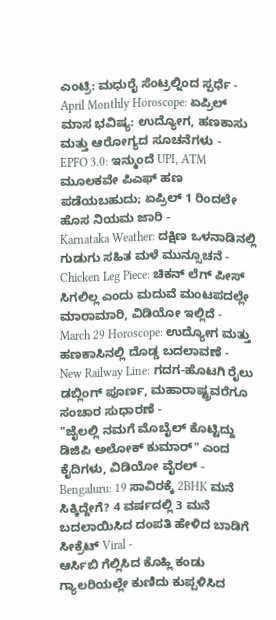ಎಂಟ್ರಿ: ಮಧುರೈ ಸೆಂಟ್ರಲ್ನಿಂದ ಸ್ಪರ್ಧೆ -
April Monthly Horoscope: ಏಪ್ರಿಲ್ ಮಾಸ ಭವಿಷ್ಯ: ಉದ್ಯೋಗ, ಹಣಕಾಸು ಮತ್ತು ಆರೋಗ್ಯದ ಸೂಚನೆಗಳು -
EPFO 3.0: ಇನ್ಮುಂದೆ UPI, ATM ಮೂಲಕವೇ ಪಿಎಫ್ ಹಣ ಪಡೆಯಬಹುದು; ಏಪ್ರಿಲ್ 1 ರಿಂದಲೇ ಹೊಸ ನಿಯಮ ಜಾರಿ -
Karnataka Weather: ದಕ್ಷಿಣ ಒಳನಾಡಿನಲ್ಲಿ ಗುಡುಗು ಸಹಿತ ಮಳೆ ಮುನ್ಸೂಚನೆ -
Chicken Leg Piece: ಚಿಕನ್ ಲೆಗ್ ಪೀಸ್ ಸಿಗಲಿಲ್ಲ ಎಂದು ಮದುವೆ ಮಂಟಪದಲ್ಲೇ ಮಾರಾಮಾರಿ, ವಿಡಿಯೋ ಇಲ್ಲಿದೆ -
March 29 Horoscope: ಉದ್ಯೋಗ ಮತ್ತು ಹಣಕಾಸಿನಲ್ಲಿ ದೊಡ್ಡ ಬದಲಾವಣೆ -
New Railway Line: ಗದಗ-ಹೊಟಗಿ ರೈಲು ಡಬ್ಲಿಂಗ್ ಪೂರ್ಣ, ಮಹಾರಾಷ್ಟ್ರವರೆಗೂ ಸಂಚಾರ ಸುಧಾರಣೆ -
"ಜೈಲಲ್ಲಿ ನಮಗೆ ಮೊಬೈಲ್ ಕೊಟ್ಟಿದ್ದು ಡಿಜಿಪಿ ಅಲೋಕ್ ಕುಮಾರ್" ಎಂದ ಕೈದಿಗಳು, ವಿಡಿಯೋ ವೈರಲ್ -
Bengaluru: 19 ಸಾವಿರಕ್ಕೆ 2BHK ಮನೆ ಸಿಕ್ಕಿದ್ದೇಗೆ? 4 ವರ್ಷದಲ್ಲಿ 3 ಮನೆ ಬದಲಾಯಿಸಿದ ದಂಪತಿ ಹೇಳಿದ ಬಾಡಿಗೆ ಸೀಕ್ರೆಟ್ Viral -
ಆರ್ಸಿಬಿ ಗೆಲ್ಲಿಸಿದ ಕೊಹ್ಲಿ ಕಂಡು ಗ್ಯಾಲರಿಯಲ್ಲೇ ಕುಣಿದು ಕುಪ್ಪಳಿಸಿದ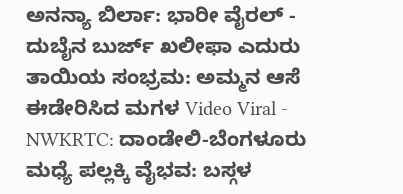ಅನನ್ಯಾ ಬಿರ್ಲಾ: ಭಾರೀ ವೈರಲ್ -
ದುಬೈನ ಬುರ್ಜ್ ಖಲೀಫಾ ಎದುರು ತಾಯಿಯ ಸಂಭ್ರಮ: ಅಮ್ಮನ ಆಸೆ ಈಡೇರಿಸಿದ ಮಗಳ Video Viral -
NWKRTC: ದಾಂಡೇಲಿ-ಬೆಂಗಳೂರು ಮಧ್ಯೆ ಪಲ್ಲಕ್ಕಿ ವೈಭವ: ಬಸ್ಗಳ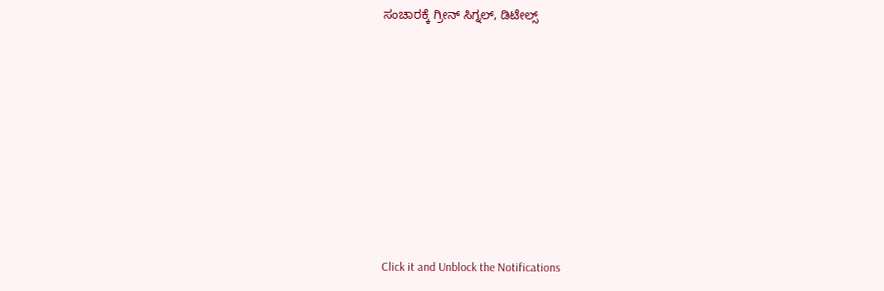ಸಂಚಾರಕ್ಕೆ ಗ್ರೀನ್ ಸಿಗ್ನಲ್, ಡಿಟೇಲ್ಸ್












Click it and Unblock the Notifications